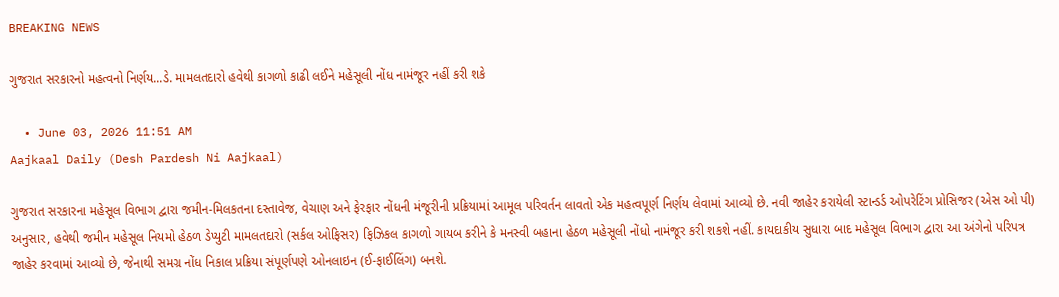BREAKING NEWS

ગુજરાત સરકારનો મહત્વનો નિર્ણય...ડે. મામલતદારો હવેથી કાગળો કાઢી લઈને મહેસૂલી નોંધ નામંજૂર નહીં કરી શકે

  • June 03, 2026 11:51 AM
Aajkaal Daily (Desh Pardesh Ni Aajkaal)

ગુજરાત સરકારના મહેસૂલ વિભાગ દ્વારા જમીન-મિલકતના દસ્તાવેજ, વેચાણ અને ફેરફાર નોંધની મંજૂરીની પ્રક્રિયામાં આમૂલ પરિવર્તન લાવતો એક મહત્વપૂર્ણ નિર્ણય લેવામાં આવ્યો છે. નવી જાહેર કરાયેલી સ્ટાન્ડર્ડ ઓપરેટિંગ પ્રોસિજર (એસ ઓ પી) અનુસાર, હવેથી જમીન મહેસૂલ નિયમો હેઠળ ડેપ્યુટી મામલતદારો (સર્કલ ઓફિસર) ફિઝિકલ કાગળો ગાયબ કરીને કે મનસ્વી બહાના હેઠળ મહેસૂલી નોંધો નામંજૂર કરી શકશે નહીં. કાયદાકીય સુધારા બાદ મહેસૂલ વિભાગ દ્વારા આ અંગેનો પરિપત્ર જાહેર કરવામાં આવ્યો છે, જેનાથી સમગ્ર નોંધ નિકાલ પ્રક્રિયા સંપૂર્ણપણે ઓનલાઇન (ઈ-ફાઈલિંગ) બનશે.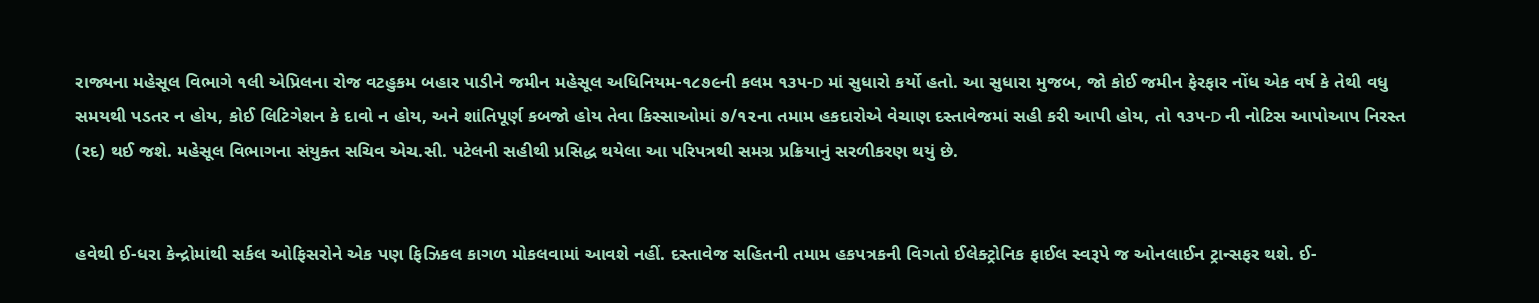રાજ્યના મહેસૂલ વિભાગે ૧લી એપ્રિલના રોજ વટહુકમ બહાર પાડીને જમીન મહેસૂલ અધિનિયમ-૧૮૭૯ની કલમ ૧૩૫-D માં સુધારો કર્યો હતો. આ સુધારા મુજબ, જો કોઈ જમીન ફેરફાર નોંધ એક વર્ષ કે તેથી વધુ સમયથી પડતર ન હોય, કોઈ લિટિગેશન કે દાવો ન હોય, અને શાંતિપૂર્ણ કબજો હોય તેવા કિસ્સાઓમાં ૭/૧૨ના તમામ હકદારોએ વેચાણ દસ્તાવેજમાં સહી કરી આપી હોય, તો ૧૩૫-D ની નોટિસ આપોઆપ નિરસ્ત (રદ) થઈ જશે. મહેસૂલ વિભાગના સંયુક્ત સચિવ એચ.સી. પટેલની સહીથી પ્રસિદ્ધ થયેલા આ પરિપત્રથી સમગ્ર પ્રક્રિયાનું સરળીકરણ થયું છે.


હવેથી ઈ-ધરા કેન્દ્રોમાંથી સર્કલ ઓફિસરોને એક પણ ફિઝિકલ કાગળ મોકલવામાં આવશે નહીં. દસ્તાવેજ સહિતની તમામ હકપત્રકની વિગતો ઈલેક્ટ્રોનિક ફાઈલ સ્વરૂપે જ ઓનલાઈન ટ્રાન્સફર થશે. ઈ-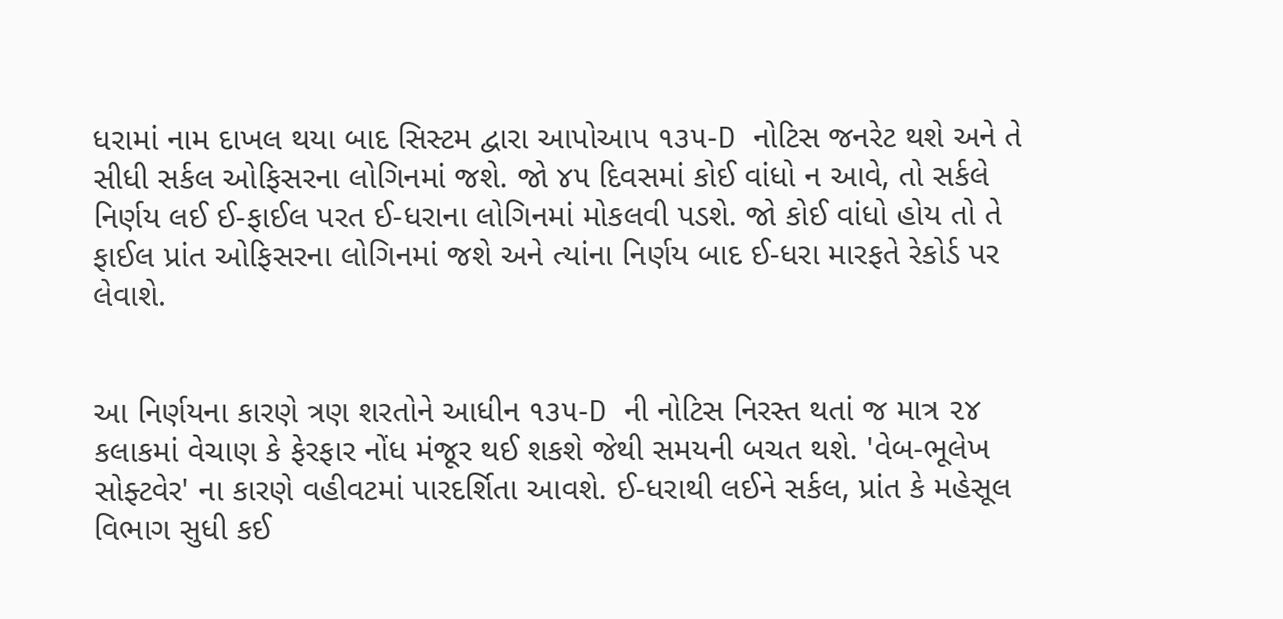ધરામાં નામ દાખલ થયા બાદ સિસ્ટમ દ્વારા આપોઆપ ૧૩૫-D નોટિસ જનરેટ થશે અને તે સીધી સર્કલ ઓફિસરના લોગિનમાં જશે. જો ૪૫ દિવસમાં કોઈ વાંધો ન આવે, તો સર્કલે નિર્ણય લઈ ઈ-ફાઈલ પરત ઈ-ધરાના લોગિનમાં મોકલવી પડશે. જો કોઈ વાંધો હોય તો તે ફાઈલ પ્રાંત ઓફિસરના લોગિનમાં જશે અને ત્યાંના નિર્ણય બાદ ઈ-ધરા મારફતે રેકોર્ડ પર લેવાશે.


આ નિર્ણયના કારણે ત્રણ શરતોને આધીન ૧૩૫-D ની નોટિસ નિરસ્ત થતાં જ માત્ર ૨૪ કલાકમાં વેચાણ કે ફેરફાર નોંધ મંજૂર થઈ શકશે જેથી સમયની બચત થશે. 'વેબ-ભૂલેખ સોફ્ટવેર' ના કારણે વહીવટમાં પારદર્શિતા આવશે. ઈ-ધરાથી લઈને સર્કલ, પ્રાંત કે મહેસૂલ વિભાગ સુધી કઈ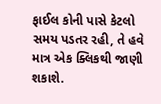ફાઈલ કોની પાસે કેટલો સમય પડતર રહી, તે હવે માત્ર એક ક્લિકથી જાણી શકાશે.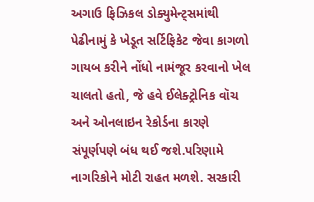અગાઉ ફિઝિકલ ડોક્યુમેન્ટ્સમાંથી પેઢીનામું કે ખેડૂત સર્ટિફિકેટ જેવા કાગળો ગાયબ કરીને નોંધો નામંજૂર કરવાનો ખેલ ચાલતો હતો, જે હવે ઈલેક્ટ્રોનિક વૉચ અને ઓનલાઇન રેકોર્ડના કારણે સંપૂર્ણપણે બંધ થઈ જશે.પરિણામે નાગરિકોને મોટી રાહત મળશે. સરકારી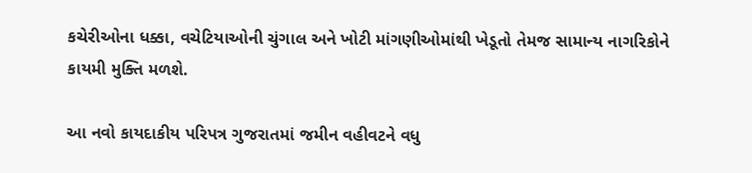કચેરીઓના ધક્કા, વચેટિયાઓની ચુંગાલ અને ખોટી માંગણીઓમાંથી ખેડૂતો તેમજ સામાન્ય નાગરિકોને કાયમી મુક્તિ મળશે.

આ નવો કાયદાકીય પરિપત્ર ગુજરાતમાં જમીન વહીવટને વધુ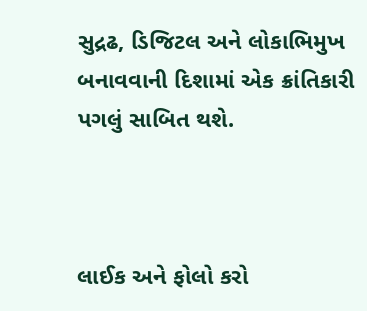સુદ્રઢ, ડિજિટલ અને લોકાભિમુખ બનાવવાની દિશામાં એક ક્રાંતિકારી પગલું સાબિત થશે.



લાઈક અને ફોલો કરો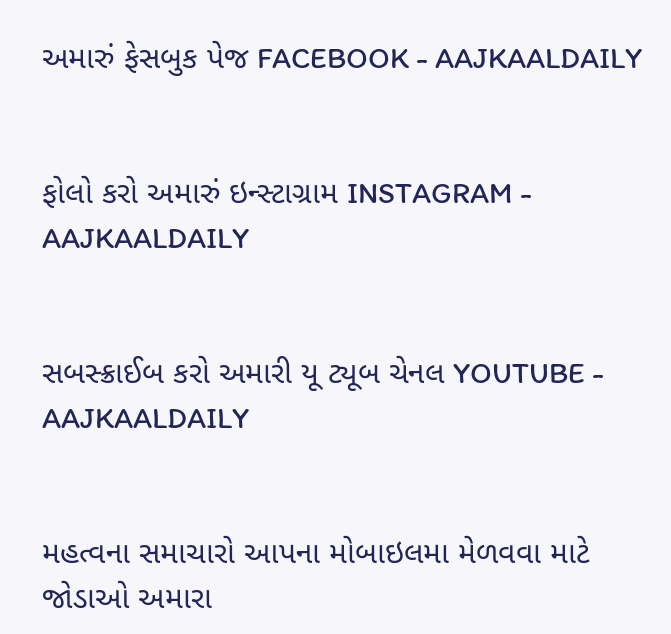અમારું ફેસબુક પેજ FACEBOOK - AAJKAALDAILY


ફોલો કરો અમારું ઇન્સ્ટાગ્રામ INSTAGRAM - AAJKAALDAILY


સબસ્ક્રાઈબ કરો અમારી યૂ ટ્યૂબ ચેનલ YOUTUBE - AAJKAALDAILY


મહત્વના સમાચારો આપના મોબાઇલમા મેળવવા માટે જોડાઓ અમારા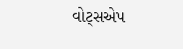વોટ્સએપ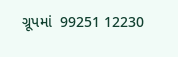ગ્રૂપમાં  99251 12230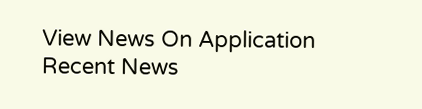View News On Application
Recent News